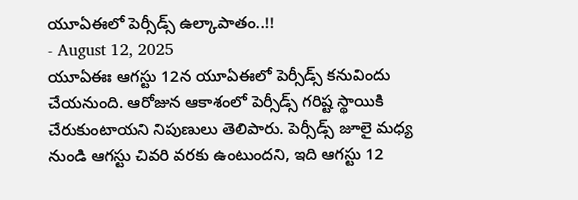యూఏఈలో పెర్సీడ్స్ ఉల్కాపాతం..!!
- August 12, 2025
యూఏఈః ఆగస్టు 12న యూఏఈలో పెర్సీడ్స్ కనువిందు చేయనుంది. ఆరోజున ఆకాశంలో పెర్సీడ్స్ గరిష్ట స్థాయికి చేరుకుంటాయని నిపుణులు తెలిపారు. పెర్సీడ్స్ జూలై మధ్య నుండి ఆగస్టు చివరి వరకు ఉంటుందని, ఇది ఆగస్టు 12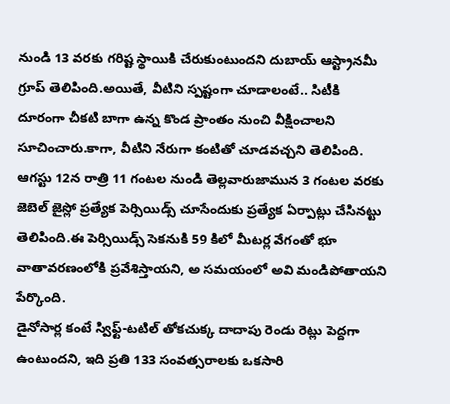నుండి 13 వరకు గరిష్ట స్థాయికి చేరుకుంటుందని దుబాయ్ ఆస్ట్రానమీ గ్రూప్ తెలిపింది.అయితే, వీటిని స్పష్టంగా చూడాలంటే.. సిటీకి దూరంగా చీకటి బాగా ఉన్న కొండ ప్రాంతం నుంచి వీక్షించాలని సూచించారు.కాగా, వీటిని నేరుగా కంటితో చూడవచ్చని తెలిపింది.
ఆగస్టు 12న రాత్రి 11 గంటల నుండి తెల్లవారుజామున 3 గంటల వరకు జెబెల్ జైస్లో ప్రత్యేక పెర్సియిడ్స్ చూసేందుకు ప్రత్యేక ఏర్పాట్లు చేసినట్టు తెలిపింది.ఈ పెర్సియిడ్స్ సెకనుకి 59 కిలో మీటర్ల వేగంతో భూ వాతావరణంలోకి ప్రవేశిస్తాయని, అ సమయంలో అవి మండిపోతాయని పేర్కొంది.
డైనోసార్ల కంటే స్విఫ్ట్-టటిల్ తోకచుక్క దాదాపు రెండు రెట్లు పెద్దగా ఉంటుందని, ఇది ప్రతి 133 సంవత్సరాలకు ఒకసారి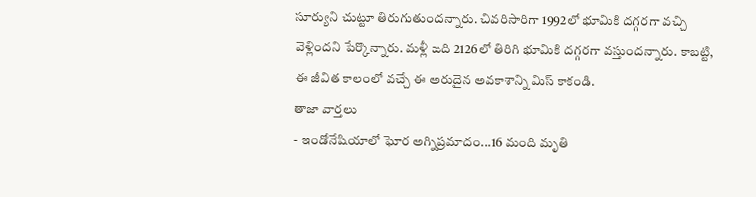సూర్యుని చుట్టూ తిరుగుతుందన్నారు. చివరిసారిగా 1992లో భూమికి దగ్గరగా వచ్చి వెళ్లిందని పేర్కొన్నారు. మళ్లీ ఙది 2126లో తిరిగి భూమికి దగ్గరగా వస్తుందన్నారు. కాబట్టి, ఈ జీవిత కాలంలో వచ్చే ఈ అరుదైన అవకాశాన్ని మిస్ కాకండి.
తాజా వార్తలు
- ఇండోనేషియాలో ఘోర అగ్నిప్రమాదం...16 మంది మృతి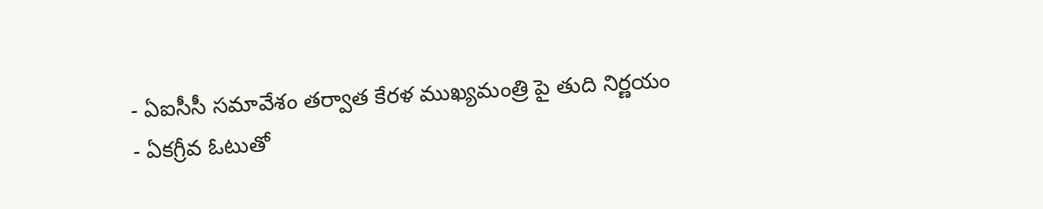- ఏఐసీసీ సమావేశం తర్వాత కేరళ ముఖ్యమంత్రి పై తుది నిర్ణయం
- ఏకగ్రీవ ఓటుతో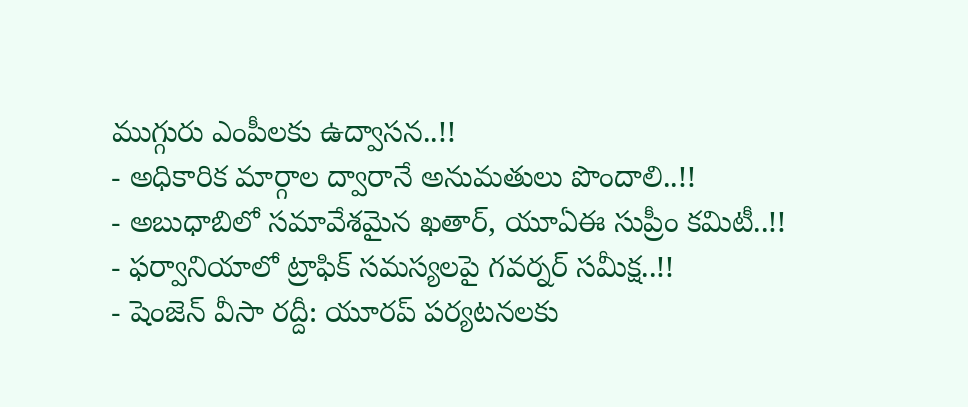ముగ్గురు ఎంపీలకు ఉద్వాసన..!!
- అధికారిక మార్గాల ద్వారానే అనుమతులు పొందాలి..!!
- అబుధాబిలో సమావేశమైన ఖతార్, యూఏఈ సుప్రీం కమిటీ..!!
- ఫర్వానియాలో ట్రాఫిక్ సమస్యలపై గవర్నర్ సమీక్ష..!!
- షెంజెన్ వీసా రద్దీ: యూరప్ పర్యటనలకు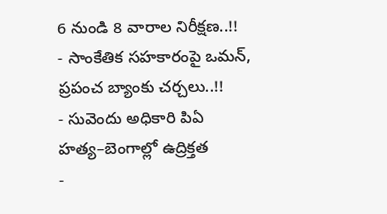6 నుండి 8 వారాల నిరీక్షణ..!!
- సాంకేతిక సహకారంపై ఒమన్, ప్రపంచ బ్యాంకు చర్చలు..!!
- సువెందు అధికారి పిఏ హత్య–బెంగాల్లో ఉద్రిక్తత
-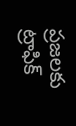ప్రజలకు ట్రాఫిక్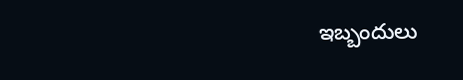ఇబ్బందులు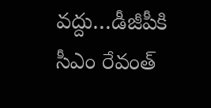వద్దు…డీజీపీకి సీఎం రేవంత్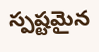స్పష్టమైన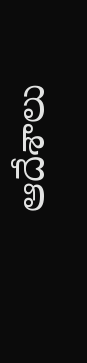ఆదేశాలు